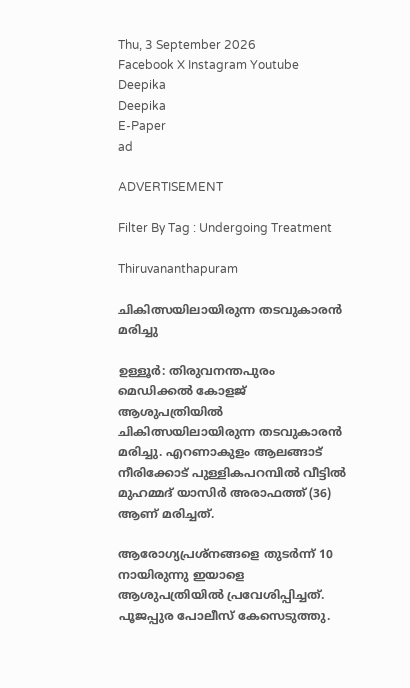Thu, 3 September 2026
Facebook X Instagram Youtube
Deepika
Deepika
E-Paper
ad

ADVERTISEMENT

Filter By Tag : Undergoing Treatment

Thiruvananthapuram

ചികിത്സയിലായിരുന്ന തടവുകാരൻ മരിച്ചു

ഉള്ളൂർ: തിരുവനന്തപുരം മെഡിക്കൽ കോളജ് ആശുപത്രിയിൽ ചികിത്സയിലായിരുന്ന തടവുകാരൻ മരിച്ചു. എറണാകുളം ആലങ്ങാട് നീരിക്കോട് പുള്ളികപറമ്പിൽ വീട്ടിൽ മുഹമ്മദ് യാസിർ അരാഫത്ത് (36) ആണ് മരിച്ചത്.

ആരോഗ്യപ്രശ്നങ്ങളെ തുടർന്ന് 10 നായിരുന്നു ഇയാളെ ആശുപത്രിയിൽ പ്രവേശിപ്പിച്ചത്. പൂജപ്പുര പോലീസ് കേസെടുത്തു.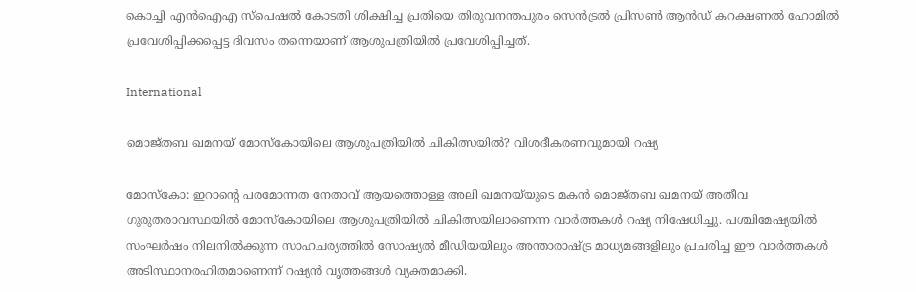കൊച്ചി എൻഐഎ സ്പെഷൽ കോടതി ശിക്ഷിച്ച പ്രതിയെ തിരുവനന്തപുരം സെൻട്രൽ പ്രിസൺ ആൻഡ് കറക്ഷണൽ ഹോമിൽ പ്രവേശിപ്പിക്കപ്പെട്ട ദിവസം തന്നെയാണ് ആശുപത്രിയിൽ പ്രവേശിപ്പിച്ചത്.

International

മൊജ്തബ ഖമന‌‌യ് മോസ്കോയിലെ ആശുപത്രിയിൽ ചികിത്സയിൽ? വിശദീകരണവുമായി റഷ്യ

മോസ്കോ: ഇറാന്‍റെ പരമോന്നത നേതാവ് ആയത്തൊള്ള അലി ഖമനയ്‌യുടെ മകൻ മൊജ്തബ ഖമനയ് അതീവ ഗുരുതരാവസ്ഥയിൽ മോസ്കോയിലെ ആശുപത്രിയിൽ ചികിത്സയിലാണെന്ന വാർത്തകൾ റഷ്യ നിഷേധിച്ചു. പശ്ചിമേഷ്യയിൽ സംഘർഷം നിലനിൽക്കുന്ന സാഹചര്യത്തിൽ സോഷ്യൽ മീഡിയയിലും അന്താരാഷ്ട്ര മാധ്യമങ്ങളിലും പ്രചരിച്ച ഈ വാർത്തകൾ അടിസ്ഥാനരഹിതമാണെന്ന് റഷ്യൻ വൃത്തങ്ങൾ വ്യക്തമാക്കി.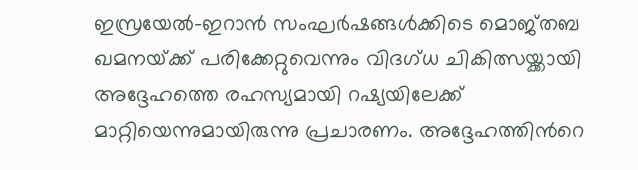ഇസ്രയേൽ-ഇറാൻ സംഘർഷങ്ങൾക്കിടെ മൊജ്തബ ഖമനയ്‌ക്ക് പരിക്കേറ്റുവെന്നും വിദഗ്ധ ചികിത്സയ്ക്കായി അദ്ദേഹത്തെ രഹസ്യമായി റഷ്യയിലേക്ക് മാറ്റിയെന്നുമായിരുന്നു പ്രചാരണം. അദ്ദേഹത്തിന്‍റെ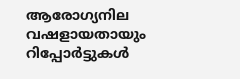ആരോഗ്യനില വഷളായതായും റിപ്പോർട്ടുകൾ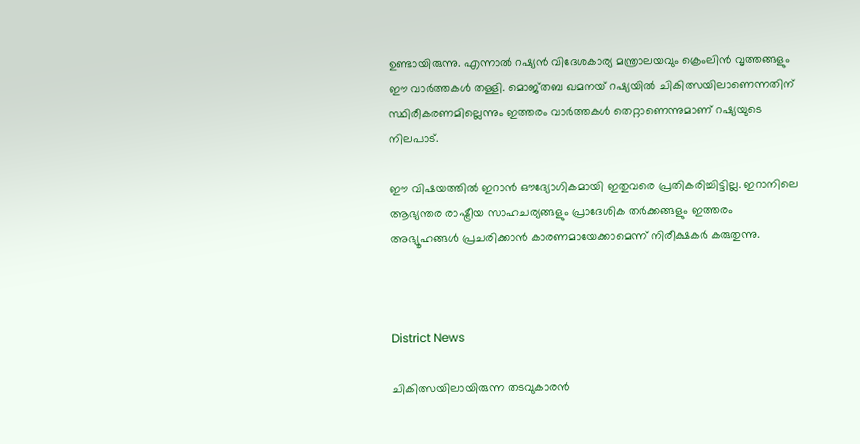ഉണ്ടായിരുന്നു. എന്നാൽ റഷ്യൻ വിദേശകാര്യ മന്ത്രാലയവും ക്രെംലിൻ വൃത്തങ്ങളും ഈ വാർത്തകൾ തള്ളി. മൊജ്തബ ഖമനയ് റഷ്യയിൽ ചികിത്സയിലാണെന്നതിന് സ്ഥിരീകരണമില്ലെന്നും ഇത്തരം വാർത്തകൾ തെറ്റാണെന്നുമാണ് റഷ്യയുടെ നിലപാട്.

ഈ വിഷയത്തിൽ ഇറാൻ ഔദ്യോഗികമായി ഇതുവരെ പ്രതികരിച്ചിട്ടില്ല. ഇറാനിലെ ആഭ്യന്തര രാഷ്ട്രീയ സാഹചര്യങ്ങളും പ്രാദേശിക തർക്കങ്ങളും ഇത്തരം അഭ്യൂഹങ്ങൾ പ്രചരിക്കാൻ കാരണമായേക്കാമെന്ന് നിരീക്ഷകർ കരുതുന്നു.



District News

ചികിത്സയിലായിരുന്ന തടവുകാരൻ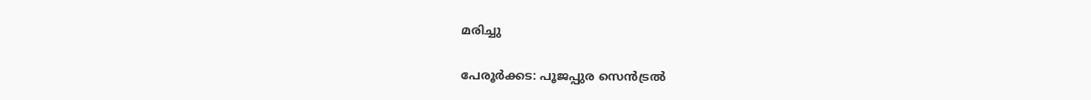മരിച്ചു

പേരൂര്‍ക്കട: പൂജപ്പുര സെന്‍ട്രല്‍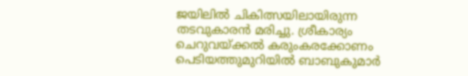ജയിലില്‍ ചികിത്സയിലായിരുന്ന തടവുകാരന്‍ മരിച്ചു. ശ്രീകാര്യം ചെറുവയ്ക്കല്‍ കരുംകരക്കോണം പെടിയത്തുമുറിയില്‍ ബാബുകുമാര്‍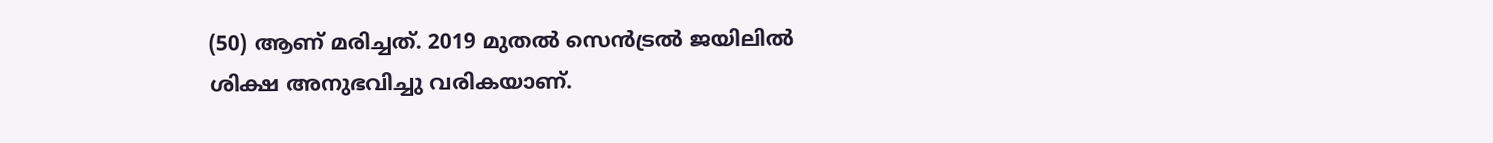(50) ആണ് മരിച്ചത്. 2019 മുതല്‍ സെന്‍ട്രല്‍ ജയിലില്‍ ശിക്ഷ അനുഭവിച്ചു വരികയാണ്.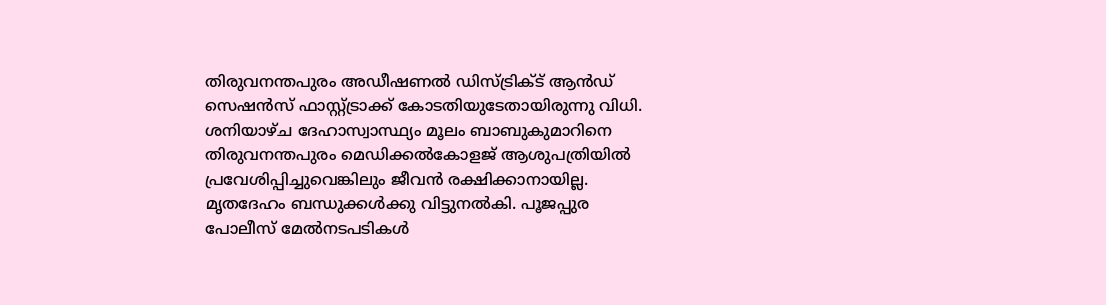തിരുവനന്തപുരം അഡീഷണല്‍ ഡിസ്ട്രിക്ട് ആൻഡ് സെഷന്‍സ് ഫാസ്റ്റ്ട്രാക്ക് കോടതിയുടേതായിരുന്നു വിധി. ശനിയാഴ്ച ദേഹാസ്വാസ്ഥ്യം മൂലം ബാബുകുമാറിനെ തിരുവനന്തപുരം മെഡിക്കല്‍കോളജ് ആശുപത്രിയില്‍ പ്രവേശിപ്പിച്ചുവെങ്കിലും ജീവന്‍ രക്ഷിക്കാനായില്ല. മൃതദേഹം ബന്ധുക്കള്‍ക്കു വിട്ടുനല്‍കി. പൂജപ്പുര പോലീസ് മേല്‍നടപടികള്‍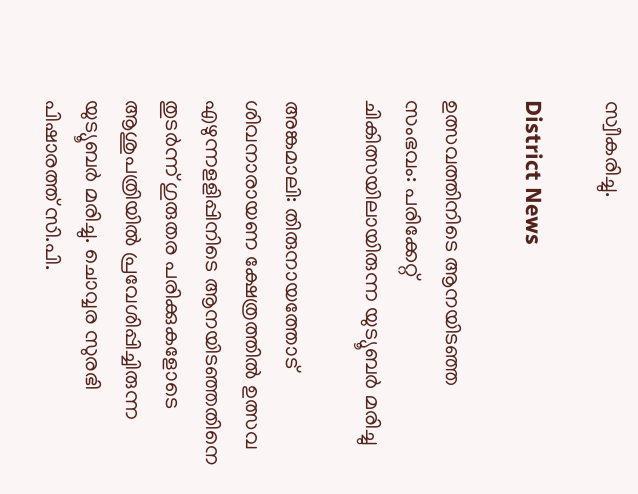സ്വീകരിച്ചു.

District News

ഉത്സവത്തിനിടെ ആനയിടഞ്ഞ സംഭവം: പരിക്കേറ്റ് ചികിത്സയിലായിരുന്ന യുട്യൂബർ മരിച്ചു

അങ്കമാലി: തിരുനായത്തോട് ശിവനാരായണ ക്ഷേത്രത്തിൽ ഉത്സവ എഴുന്നളളിപ്പിനിടെ ആനയിടഞ്ഞതിനെ തുടർന്ന് ഗുരുതര പരിക്കുകളോടെ ആശുപത്രിയിൽ പ്രവേശിപ്പിച്ചിരുന്ന യുട്യൂബർ മരിച്ചു. ചൊവ്വര സുരഭി പിഷാരത്ത് സി.പി.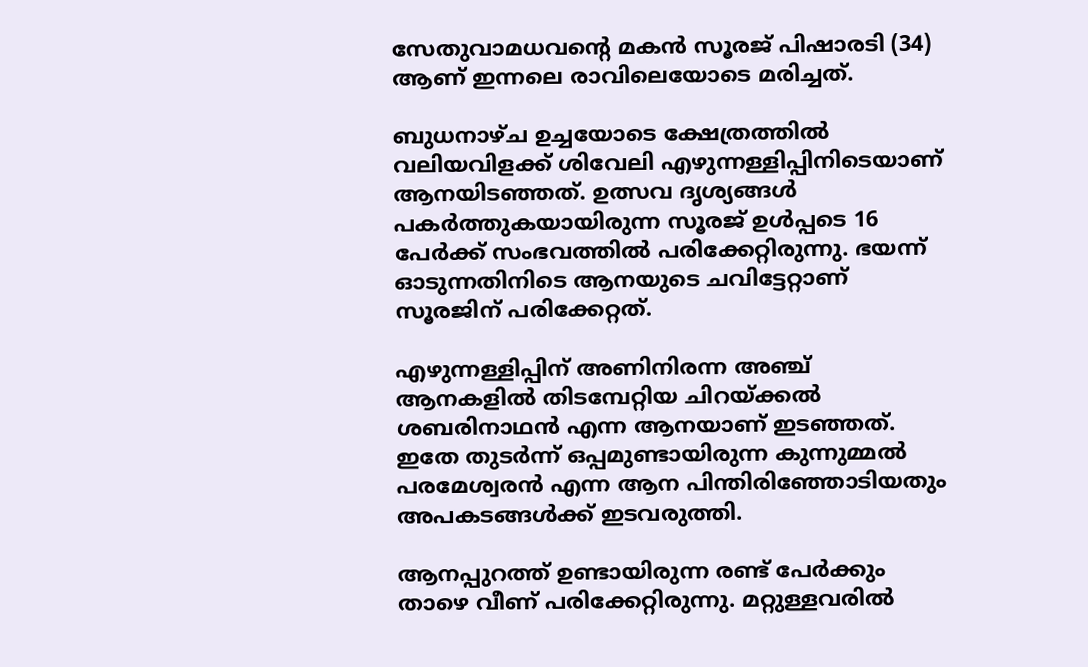സേതുവാമധവന്‍റെ മകൻ സൂരജ് പിഷാരടി (34) ആണ് ഇന്നലെ രാവിലെയോടെ മരിച്ചത്.

ബുധനാഴ്ച ഉച്ചയോടെ ക്ഷേത്രത്തിൽ വലിയവിളക്ക് ശിവേലി എഴുന്നള്ളിപ്പിനിടെയാണ് ആനയിടഞ്ഞത്. ഉത്സവ ദൃശ്യങ്ങൾ പകർത്തുകയായിരുന്ന സൂരജ് ഉൾപ്പടെ 16 പേർക്ക് സംഭവത്തിൽ പരിക്കേറ്റിരുന്നു. ഭയന്ന് ഓടുന്നതിനിടെ ആനയുടെ ചവിട്ടേറ്റാണ് സൂരജിന് പരിക്കേറ്റത്.

എഴുന്നള്ളിപ്പിന് അണിനിരന്ന അഞ്ച് ആനകളിൽ തിടമ്പേറ്റിയ ചിറയ്ക്കൽ ശബരിനാഥൻ എന്ന ആനയാണ് ഇടഞ്ഞത്. ഇതേ തുടർന്ന് ഒപ്പമുണ്ടായിരുന്ന കുന്നുമ്മൽ പരമേശ്വരൻ എന്ന ആന പിന്തിരിഞ്ഞോടിയതും അപകടങ്ങൾക്ക് ഇടവരുത്തി.

ആനപ്പുറത്ത് ഉണ്ടായിരുന്ന രണ്ട് പേർക്കും താഴെ വീണ് പരിക്കേറ്റിരുന്നു. മറ്റുള്ളവരിൽ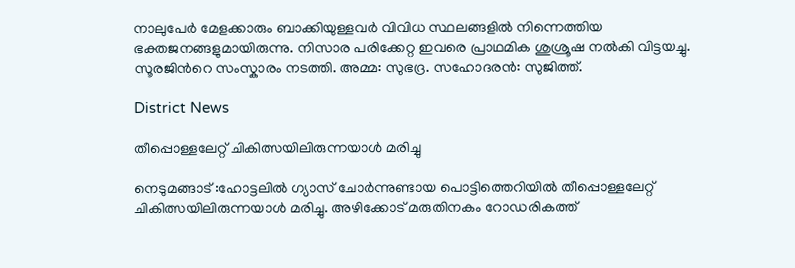നാലുപേർ മേളക്കാരും ബാക്കിയുള്ളവർ വിവിധ സ്ഥലങ്ങളിൽ നിന്നെത്തിയ ഭക്തജനങ്ങളുമായിരുന്നു. നിസാര പരിക്കേറ്റ ഇവരെ പ്രാഥമിക ശുശ്രൂഷ നൽകി വിട്ടയച്ചു. സൂരജിന്‍റെ സംസ്കാരം നടത്തി. അമ്മ: സുഭദ്ര. സഹോദരൻ: സുജിത്ത്.

District News

തീപ്പൊള്ളലേറ്റ് ചികിത്സയിലിരുന്നയാൾ മരിച്ചു

നെടുമങ്ങാട് :ഹോട്ടലിൽ ഗ്യാസ് ചോർന്നുണ്ടായ പൊട്ടിത്തെറിയിൽ തീപ്പൊള്ളലേറ്റ് ചികിത്സയിലിരുന്നയാൾ മരിച്ചു. അഴിക്കോട് മരുതിനകം റോഡരികത്ത്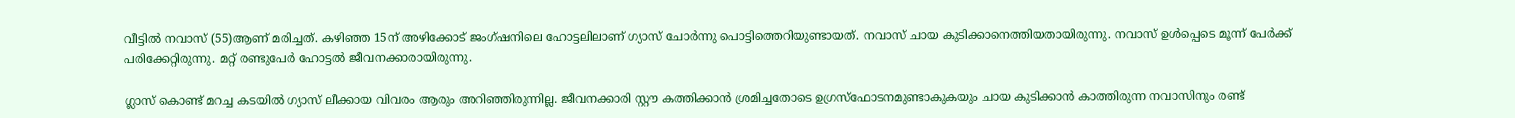വീട്ടിൽ നവാസ് (55)ആണ് മരിച്ചത്. കഴിഞ്ഞ 15ന് അഴിക്കോട് ജംഗ്ഷനിലെ ഹോട്ടലിലാണ് ഗ്യാസ് ചോർന്നു പൊട്ടിത്തെറിയുണ്ടായത്. നവാസ് ചായ കുടിക്കാനെത്തിയതായിരുന്നു. നവാസ് ഉൾപ്പെടെ മൂന്ന് പേർക്ക് പരിക്കേറ്റിരുന്നു. മറ്റ് രണ്ടുപേർ ഹോട്ടൽ ജീവനക്കാരായിരുന്നു.

ഗ്ലാസ് കൊണ്ട് മറച്ച കടയിൽ ഗ്യാസ് ലീക്കായ വിവരം ആരും അറിഞ്ഞിരുന്നില്ല. ജീവനക്കാരി സ്റ്റൗ കത്തിക്കാൻ ശ്രമിച്ചതോടെ ഉഗ്രസ്ഫോടനമുണ്ടാകുകയും ചായ കുടിക്കാൻ കാത്തിരുന്ന നവാസിനും രണ്ട്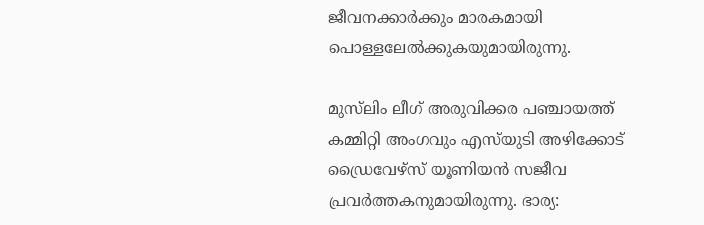ജീവനക്കാർക്കും മാരകമായി പൊള്ളലേൽക്കുകയുമായിരുന്നു.

മുസ്‌ലിം ലീഗ് അരുവിക്കര പഞ്ചായത്ത് കമ്മിറ്റി അംഗവും എസ്‌യുടി അഴിക്കോട് ഡ്രൈവേഴ്സ് യൂണിയൻ സജീവ പ്രവർത്തകനുമായിരുന്നു. ഭാര്യ: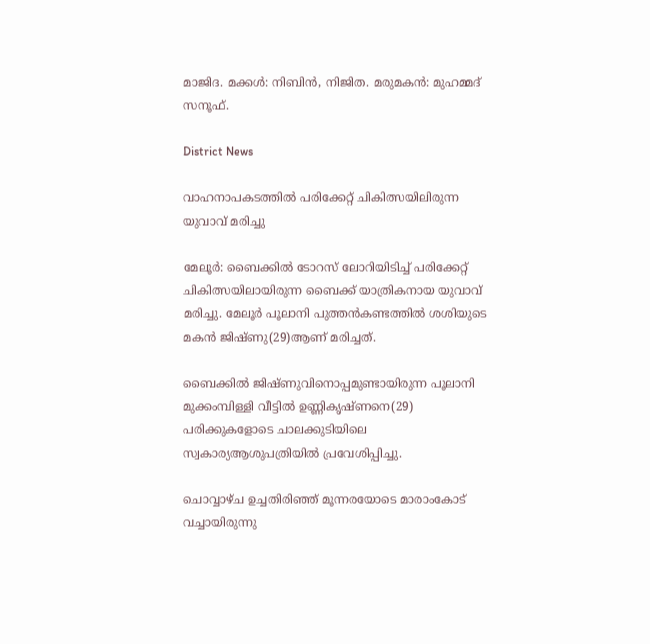മാജിദ. മക്കൾ: നിബിൻ, നിജിത. മരുമകൻ: മുഹമ്മദ് സനൂഫ്.

District News

വാഹനാപകടത്തിൽ പരിക്കേറ്റ് ചികിത്സയിലിരുന്ന യുവാവ് മരിച്ചു

മേലൂർ: ബൈക്കില്‍ ടോറസ് ലോറിയിടിച്ച് പരിക്കേറ്റ് ചികിത്സയിലായിരുന്ന ബൈക്ക് യാത്രികനായ യുവാവ് മരിച്ചു. മേലൂര്‍ പൂലാനി പുത്തന്‍കണ്ടത്തില്‍ ശശിയുടെ മകന്‍ ജിഷ്ണു(29)ആണ് മരിച്ചത്.

ബൈക്കില്‍ ജിഷ്ണുവിനൊപ്പമുണ്ടായിരുന്ന പൂലാനി മുക്കംമ്പിള്ളി വീട്ടില്‍ ഉണ്ണികൃഷ്ണനെ(29) പരിക്കുകളോടെ ചാലക്കുടിയിലെ സ്വകാര്യആശുപത്രിയില്‍ പ്രവേശിപ്പിച്ചു.

ചൊവ്വാഴ്ച ഉച്ചതിരിഞ്ഞ് മൂന്നരയോടെ മാരാംകോട് വച്ചായിരുന്നു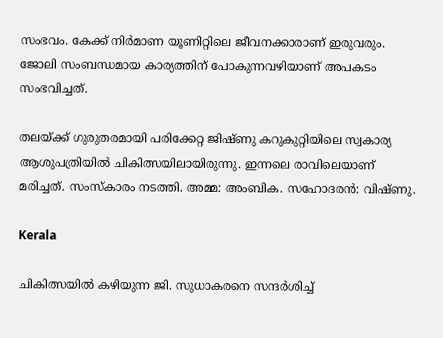സംഭവം. കേക്ക് നിര്‍മാണ യൂണിറ്റിലെ ജീവനക്കാരാണ് ഇരുവരും. ജോലി സംബന്ധമായ കാര്യത്തിന് പോകുന്നവഴിയാണ് അപകടം സംഭവിച്ചത്.

തലയ്ക്ക് ഗുരുതരമായി പരിക്കേറ്റ ജിഷ്ണു കറുകുറ്റിയിലെ സ്വകാര്യ ആശുപത്രിയിൽ ചികിത്സയിലായിരുന്നു. ഇന്നലെ രാവിലെയാണ് മരിച്ചത്. സംസ്‌കാരം നടത്തി. അമ്മ: അംബിക. സഹോദരന്‍: വിഷ്ണു.

Kerala

ചികിത്സയിൽ കഴിയുന്ന ജി. സുധാകരനെ സന്ദര്‍ശിച്ച്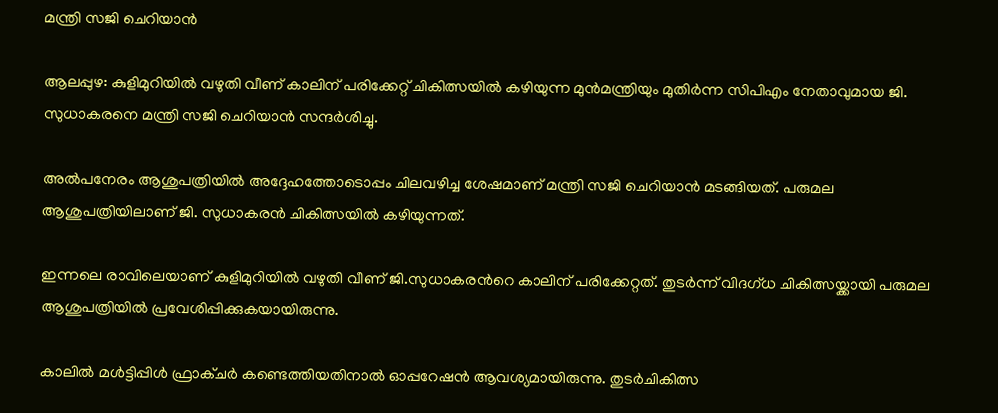മന്ത്രി സജി ചെറിയാൻ

ആലപ്പുഴ: കുളിമുറിയിൽ വഴുതി വീണ് കാലിന് പരിക്കേറ്റ് ചികിത്സയിൽ കഴിയുന്ന മുൻമന്ത്രിയും മുതിർന്ന സിപിഎം നേതാവുമായ ജി. സുധാകരനെ മന്ത്രി സജി ചെറിയാൻ സന്ദർശിച്ചു.

അൽപനേരം ആശുപത്രിയിൽ അദ്ദേഹത്തോടൊപ്പം ചിലവഴിച്ച ശേഷമാണ് മന്ത്രി സജി ചെറിയാൻ മടങ്ങിയത്. പരുമല ആശുപത്രിയിലാണ് ജി. സുധാകരൻ ചികിത്സയിൽ കഴിയുന്നത്.

ഇന്നലെ രാവിലെയാണ് കുളിമുറിയിൽ വഴുതി വീണ് ജി.സുധാകരന്‍റെ കാലിന് പരിക്കേറ്റത്. തുടർന്ന് വിദഗ്ധ ചികിത്സയ്ക്കായി പരുമല ആശുപത്രിയിൽ പ്രവേശിപ്പിക്കുകയായിരുന്നു.

കാലിൽ മൾട്ടിപ്പിൾ ഫ്രാക്ചർ കണ്ടെത്തിയതിനാൽ ഓപ്പറേഷൻ ആവശ്യമായിരുന്നു. തുടർചികിത്സ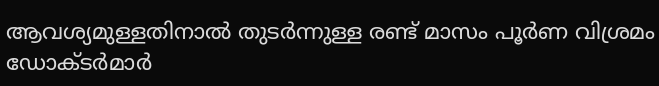ആവശ്യമുള്ളതിനാൽ തുടർന്നുള്ള രണ്ട് മാസം പൂർണ വിശ്രമം ഡോക്ടർമാർ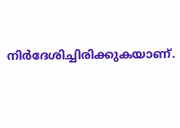നിർദേശിച്ചിരിക്കുകയാണ്.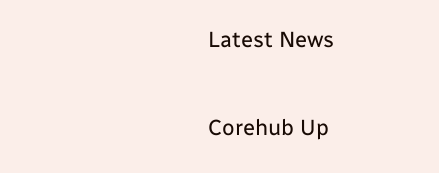Latest News

Corehub Up